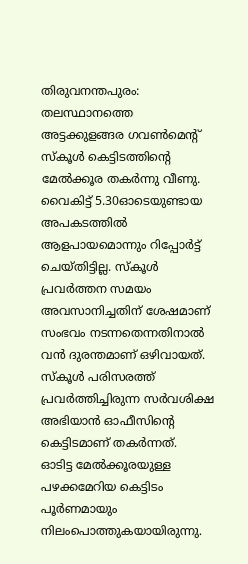തിരുവനന്തപുരം: തലസ്ഥാനത്തെ അട്ടക്കുളങ്ങര ഗവൺമെന്റ് സ്കൂൾ കെട്ടിടത്തിന്റെ മേൽക്കൂര തകർന്നു വീണു. വൈകിട്ട് 5.30ഓടെയുണ്ടായ അപകടത്തിൽ ആളപായമൊന്നും റിപ്പോർട്ട് ചെയ്തിട്ടില്ല. സ്കൂൾ പ്രവർത്തന സമയം അവസാനിച്ചതിന് ശേഷമാണ് സംഭവം നടന്നതെന്നതിനാൽ വൻ ദുരന്തമാണ് ഒഴിവായത്. സ്കൂൾ പരിസരത്ത് പ്രവർത്തിച്ചിരുന്ന സർവശിക്ഷ അഭിയാൻ ഓഫീസിന്റെ കെട്ടിടമാണ് തകർന്നത്.
ഓടിട്ട മേൽക്കൂരയുള്ള പഴക്കമേറിയ കെട്ടിടം പൂർണമായും നിലംപൊത്തുകയായിരുന്നു.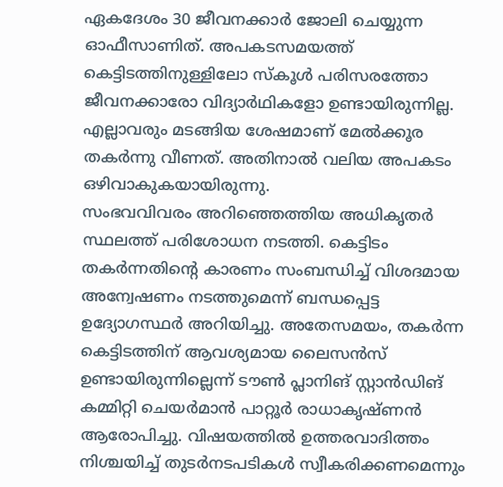ഏകദേശം 30 ജീവനക്കാർ ജോലി ചെയ്യുന്ന ഓഫീസാണിത്. അപകടസമയത്ത് കെട്ടിടത്തിനുള്ളിലോ സ്കൂൾ പരിസരത്തോ ജീവനക്കാരോ വിദ്യാർഥികളോ ഉണ്ടായിരുന്നില്ല. എല്ലാവരും മടങ്ങിയ ശേഷമാണ് മേൽക്കൂര തകർന്നു വീണത്. അതിനാൽ വലിയ അപകടം ഒഴിവാകുകയായിരുന്നു.
സംഭവവിവരം അറിഞ്ഞെത്തിയ അധികൃതർ സ്ഥലത്ത് പരിശോധന നടത്തി. കെട്ടിടം തകർന്നതിന്റെ കാരണം സംബന്ധിച്ച് വിശദമായ അന്വേഷണം നടത്തുമെന്ന് ബന്ധപ്പെട്ട ഉദ്യോഗസ്ഥർ അറിയിച്ചു. അതേസമയം, തകർന്ന കെട്ടിടത്തിന് ആവശ്യമായ ലൈസൻസ് ഉണ്ടായിരുന്നില്ലെന്ന് ടൗൺ പ്ലാനിങ് സ്റ്റാൻഡിങ് കമ്മിറ്റി ചെയർമാൻ പാറ്റൂർ രാധാകൃഷ്ണൻ ആരോപിച്ചു. വിഷയത്തിൽ ഉത്തരവാദിത്തം നിശ്ചയിച്ച് തുടർനടപടികൾ സ്വീകരിക്കണമെന്നും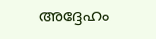അദ്ദേഹം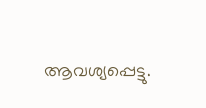ആവശ്യപ്പെട്ടു.